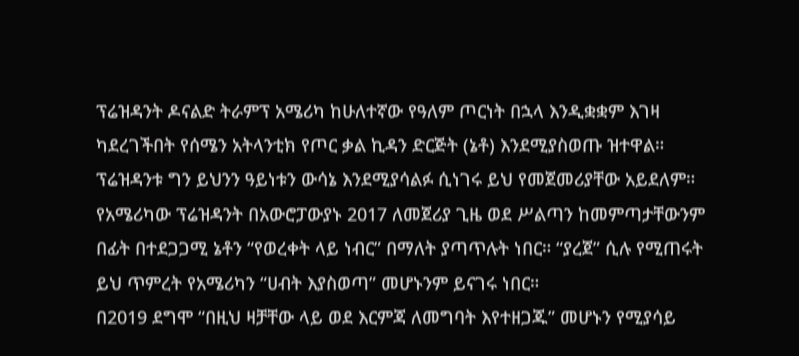ፕሬዝዳንት ዶናልድ ትራምፕ አሜሪካ ከሁለተኛው የዓለም ጦርነት በኋላ እንዲቋቋም እገዛ ካደረገችበት የሰሜን አትላንቲክ የጦር ቃል ኪዳን ድርጅት (ኔቶ) እንደሚያስወጡ ዝተዋል። ፕሬዝዳንቱ ግን ይህንን ዓይነቱን ውሳኔ እንደሚያሳልፉ ሲነገሩ ይህ የመጀመሪያቸው አይደለም።
የአሜሪካው ፕሬዝዳንት በአውሮፓውያኑ 2017 ለመጀሪያ ጊዜ ወደ ሥልጣን ከመምጣታቸውንም በፊት በተደጋጋሚ ኔቶን “የወረቀት ላይ ነብር” በማለት ያጣጥሉት ነበር። “ያረጀ” ሲሉ የሚጠሩት ይህ ጥምረት የአሜሪካን “ሀብት እያስወጣ” መሆኑንም ይናገሩ ነበር።
በ2019 ደግሞ “በዚህ ዛቻቸው ላይ ወደ እርምጃ ለመግባት እየተዘጋጁ” መሆኑን የሚያሳይ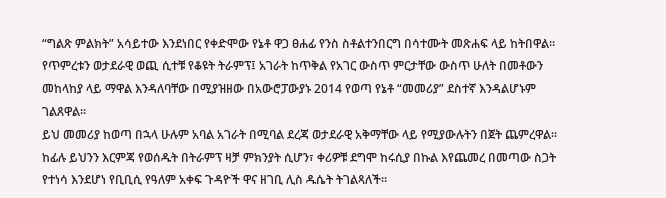“ግልጽ ምልክት” አሳይተው እንደነበር የቀድሞው የኔቶ ዋጋ ፀሐፊ የንስ ስቶልተንበርግ በሳተሙት መጽሐፍ ላይ ከትበዋል።
የጥምረቱን ወታደራዊ ወጪ ሲተቹ የቆዩት ትራምፕ፤ አገራት ከጥቅል የአገር ውስጥ ምርታቸው ውስጥ ሁለት በመቶውን መከላከያ ላይ ማዋል እንዳለባቸው በሚያዝዘው በአውሮፓውያኑ 2014 የወጣ የኔቶ “መመሪያ” ደስተኛ እንዳልሆኑም ገልጸዋል።
ይህ መመሪያ ከወጣ በኋላ ሁሉም አባል አገራት በሚባል ደረጃ ወታደራዊ አቅማቸው ላይ የሚያውሉትን በጀት ጨምረዋል። ከፊሉ ይህንን እርምጃ የወሰዱት በትራምፕ ዛቻ ምክንያት ሲሆን፣ ቀሪዎቹ ደግሞ ከሩሲያ በኩል እየጨመረ በመጣው ስጋት የተነሳ እንደሆነ የቢቢሲ የዓለም አቀፍ ጉዳዮች ዋና ዘገቢ ሊስ ዱሴት ትገልጻለች።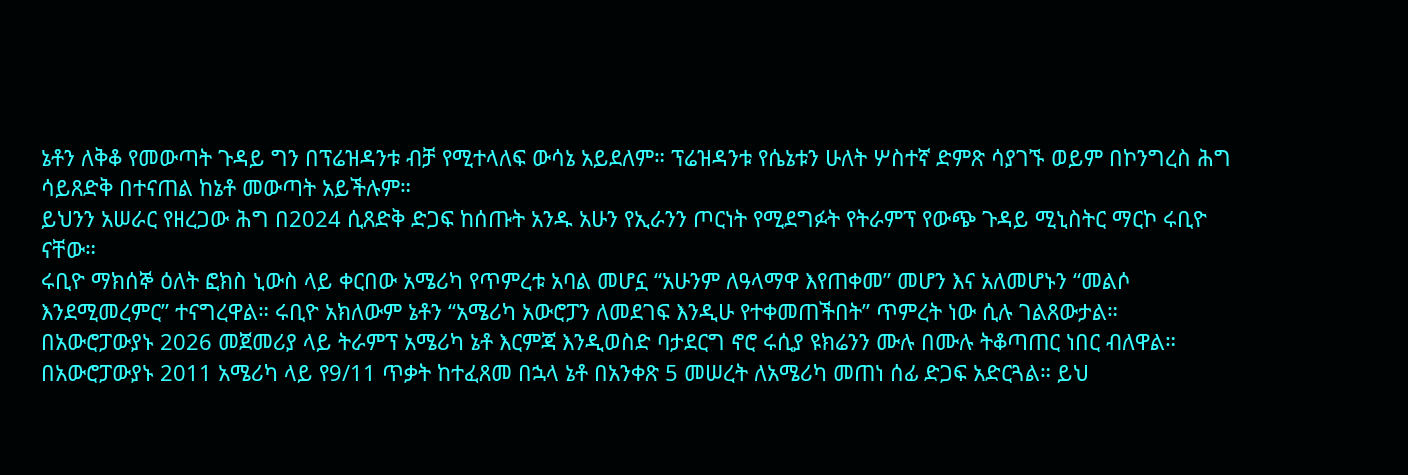ኔቶን ለቅቆ የመውጣት ጉዳይ ግን በፕሬዝዳንቱ ብቻ የሚተላለፍ ውሳኔ አይደለም። ፕሬዝዳንቱ የሴኔቱን ሁለት ሦስተኛ ድምጽ ሳያገኙ ወይም በኮንግረስ ሕግ ሳይጸድቅ በተናጠል ከኔቶ መውጣት አይችሉም።
ይህንን አሠራር የዘረጋው ሕግ በ2024 ሲጸድቅ ድጋፍ ከሰጡት አንዱ አሁን የኢራንን ጦርነት የሚደግፉት የትራምፕ የውጭ ጉዳይ ሚኒስትር ማርኮ ሩቢዮ ናቸው።
ሩቢዮ ማክሰኞ ዕለት ፎክስ ኒውስ ላይ ቀርበው አሜሪካ የጥምረቱ አባል መሆኗ “አሁንም ለዓላማዋ እየጠቀመ” መሆን እና አለመሆኑን “መልሶ እንደሚመረምር” ተናግረዋል። ሩቢዮ አክለውም ኔቶን “አሜሪካ አውሮፓን ለመደገፍ እንዲሁ የተቀመጠችበት” ጥምረት ነው ሲሉ ገልጸውታል።
በአውሮፓውያኑ 2026 መጀመሪያ ላይ ትራምፕ አሜሪካ ኔቶ እርምጃ እንዲወስድ ባታደርግ ኖሮ ሩሲያ ዩክሬንን ሙሉ በሙሉ ትቆጣጠር ነበር ብለዋል።
በአውሮፓውያኑ 2011 አሜሪካ ላይ የ9/11 ጥቃት ከተፈጸመ በኋላ ኔቶ በአንቀጽ 5 መሠረት ለአሜሪካ መጠነ ሰፊ ድጋፍ አድርጓል። ይህ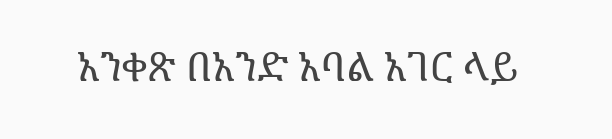አንቀጽ በአንድ አባል አገር ላይ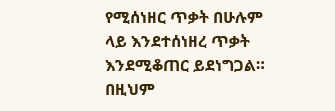የሚሰነዘር ጥቃት በሁሉም ላይ እንደተሰነዘረ ጥቃት እንደሚቆጠር ይደነግጋል። በዚህም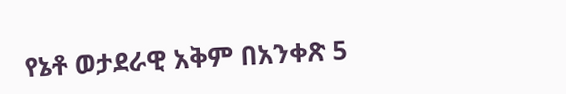የኔቶ ወታደራዊ አቅም በአንቀጽ 5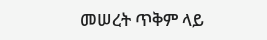መሠረት ጥቅም ላይ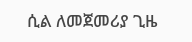ሲል ለመጀመሪያ ጊዜ